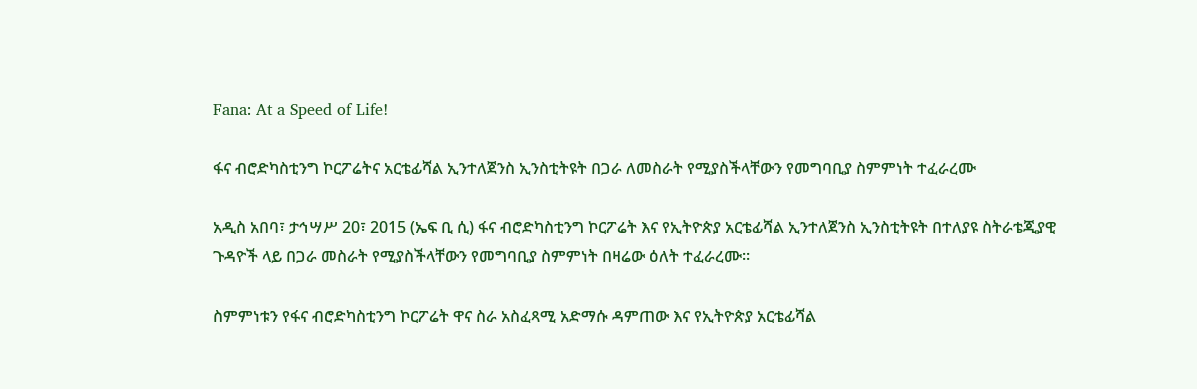Fana: At a Speed of Life!

ፋና ብሮድካስቲንግ ኮርፖሬትና አርቴፊሻል ኢንተለጀንስ ኢንስቲትዩት በጋራ ለመስራት የሚያስችላቸውን የመግባቢያ ስምምነት ተፈራረሙ

አዲስ አበባ፣ ታኅሣሥ 20፣ 2015 (ኤፍ ቢ ሲ) ፋና ብሮድካስቲንግ ኮርፖሬት እና የኢትዮጵያ አርቴፊሻል ኢንተለጀንስ ኢንስቲትዩት በተለያዩ ስትራቴጂያዊ ጉዳዮች ላይ በጋራ መስራት የሚያስችላቸውን የመግባቢያ ስምምነት በዛሬው ዕለት ተፈራረሙ።

ስምምነቱን የፋና ብሮድካስቲንግ ኮርፖሬት ዋና ስራ አስፈጻሚ አድማሱ ዳምጠው እና የኢትዮጵያ አርቴፊሻል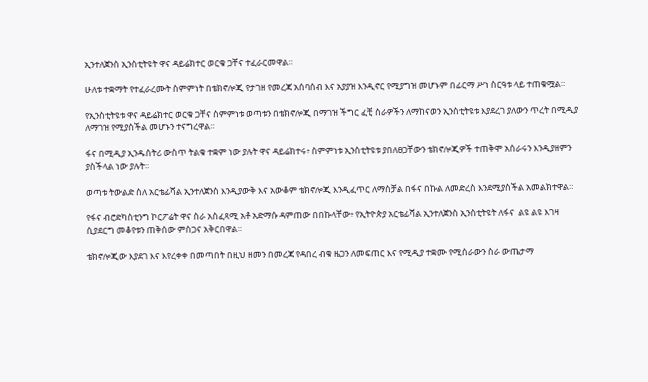ኢንተለጀንስ ኢንስቲትዩት ዋና ዳይሬክተር ወርቁ ጋቸና ተፈራርመዋል።

ሁለቱ ተቋማት የተፈራረሙት ስምምነት በቴክኖሎጂ የታገዘ የመረጃ አሰባሰብ እና አያያዝ እንዲኖር የሚያግዝ መሆኑም በፊርማ ሥነ ስርዓቱ ላይ ተጠቁሟል።

የኢንስቲትዩቱ ዋና ዳይሬክተር ወርቁ ጋቸና ስምምነቱ ወጣቱን በቴክኖሎጂ በማገዝ ችግር ፈቺ ስራዎችን ለማከናወን ኢንስቲትዩቱ እያደረገ ያለውን ጥረት በሚዲያ ለማገዝ የሚያስችል መሆኑን ተናግረዋል።

ፋና በሚዲያ ኢንዱስትሪ ውስጥ ትልቁ ተቋም ነው ያሉት ዋና ዳይሬክተሩ፥ ስምምነቱ ኢንስቲትዩቱ ያበለፀጋቸውን ቴክኖሎጂዎች ተጠቅሞ አሰራሩን እንዲያዘምን ያስችላል ነው ያሉት።

ወጣቱ ትውልድ ስለ አርቴፊሻል ኢንተለጀንስ እንዲያውቅ እና አውቆም ቴክኖሎጂ እንዲፈጥር ለማስቻል በፋና በኩል ለመድረስ እንደሚያስችል አመልክተዋል።

የፋና ብሮድካስቲንግ ኮርፖሬት ዋና ስራ አስፈጻሚ አቶ አድማሱ ዳምጠው በበኩላቸው፥ የኢትዮጵያ አርቴፊሻል ኢንተለጀንስ ኢንስቲትዩት ለፋና  ልዩ ልዩ እገዛ ሲያደርግ መቆየቱን ጠቅሰው ምስጋና አቅርበዋል።

ቴክኖሎጂው እያደገ እና እየረቀቀ በመጣበት በዚህ ዘመን በመረጃ የዳበረ ብቁ ዜጋን ለመፍጠር እና የሚዲያ ተቋሙ የሚሰራውን ስራ ውጤታማ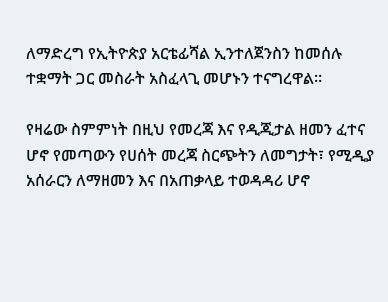ለማድረግ የኢትዮጵያ አርቴፊሻል ኢንተለጀንስን ከመሰሉ ተቋማት ጋር መስራት አስፈላጊ መሆኑን ተናግረዋል።

የዛሬው ስምምነት በዚህ የመረጃ እና የዲጂታል ዘመን ፈተና ሆኖ የመጣውን የሀሰት መረጃ ስርጭትን ለመግታት፣ የሚዲያ አሰራርን ለማዘመን እና በአጠቃላይ ተወዳዳሪ ሆኖ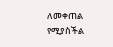ለመቀጠል የሚያስችል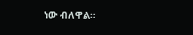ነው ብለዋል።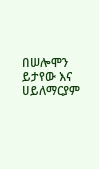በሠሎሞን ይታየው እና ሀይለማርያም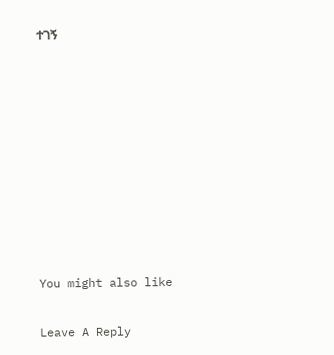ተገኝ









You might also like

Leave A Reply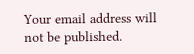Your email address will not be published.